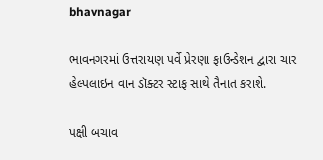bhavnagar

ભાવનગરમાં ઉત્તરાયણ પર્વે પ્રેરણા ફાઉન્ડેશન દ્વારા ચાર હેલ્પલાઇન વાન ડૉક્ટર સ્ટાફ સાથે તૈનાત કરાશે.

પક્ષી બચાવ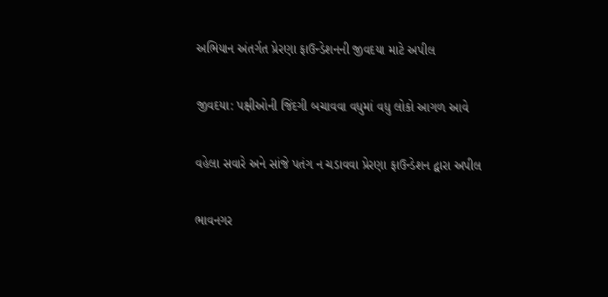અભિયાન અંતર્ગત પ્રેરણા ફાઉન્ડેશનની જીવદયા માટે અપીલ

જીવદયા: પક્ષીઓની જિંદગી બચાવવા વધુમાં વધુ લોકો આગળ આવે

વહેલા સવારે અને સાંજે પતંગ ન ચડાવવા પ્રેરણા ફાઉન્ડેશન દ્વારા અપીલ

ભાવનગર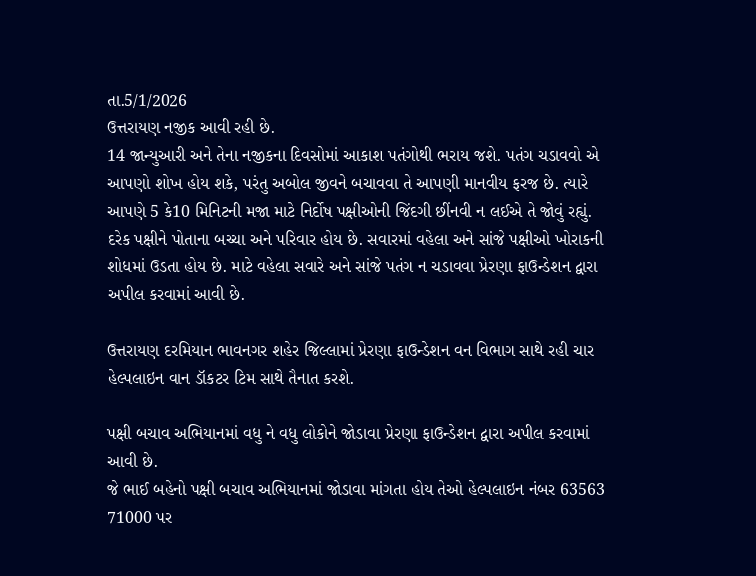તા.5/1/2026
ઉત્તરાયણ નજીક આવી રહી છે.
14 જાન્યુઆરી અને તેના નજીકના દિવસોમાં આકાશ પતંગોથી ભરાય જશે. પતંગ ચડાવવો એ આપણો શોખ હોય શકે, પરંતુ અબોલ જીવને બચાવવા તે આપણી માનવીય ફરજ છે. ત્યારે આપણે 5 કે10 મિનિટની મજા માટે નિર્દોષ પક્ષીઓની જિંદગી છીંનવી ન લઈએ તે જોવું રહ્યું.
દરેક પક્ષીને પોતાના બચ્ચા અને પરિવાર હોય છે. સવારમાં વહેલા અને સાંજે પક્ષીઓ ખોરાકની શોધમાં ઉડતા હોય છે. માટે વહેલા સવારે અને સાંજે પતંગ ન ચડાવવા પ્રેરણા ફાઉન્ડેશન દ્વારા અપીલ કરવામાં આવી છે.

ઉત્તરાયણ દરમિયાન ભાવનગર શહેર જિલ્લામાં પ્રેરણા ફાઉન્ડેશન વન વિભાગ સાથે રહી ચાર હેલ્પલાઇન વાન ડૉકટર ટિમ સાથે તૈનાત કરશે.

પક્ષી બચાવ અભિયાનમાં વધુ ને વધુ લોકોને જોડાવા પ્રેરણા ફાઉન્ડેશન દ્વારા અપીલ કરવામાં આવી છે.
જે ભાઈ બહેનો પક્ષી બચાવ અભિયાનમાં જોડાવા માંગતા હોય તેઓ હેલ્પલાઇન નંબર 63563 71000 પર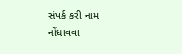સંપર્ક કરી નામ નોંધાવવા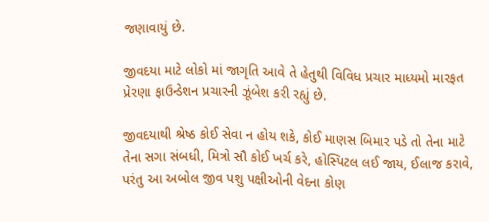જણાવાયું છે.

જીવદયા માટે લોકો માં જાગૃતિ આવે તે હેતુથી વિવિધ પ્રચાર માધ્યમો મારફત પ્રેરણા ફાઉન્ડેશન પ્રચારની ઝૂંબેશ કરી રહ્યું છે.

જીવદયાથી શ્રેષ્ઠ કોઈ સેવા ન હોય શકે, કોઈ માણસ બિમાર પડે તો તેના માટે તેના સગા સંબધી, મિત્રો સૌ કોઈ ખર્ચ કરે, હોસ્પિટલ લઈ જાય, ઈલાજ કરાવે, પરંતુ આ અબોલ જીવ પશુ પક્ષીઓની વેદના કોણ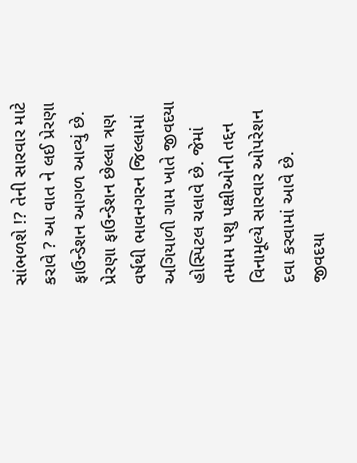સાંભળશે !? તેની સારવાર માટે કરાવે ? આ વાત ને લઈ પ્રેરણા ફાઉન્ડેશન આગળ આવ્યું છે.
પ્રેરણા ફાઉન્ડેશન છેલ્લા ત્રણ વર્ષથી ભાવનગરન જિલ્લામાં અગિયાળી ગામ ખાતે જીવદયા હોસ્પિટલ ચલાવે છે. જેમાં તમામ પશુ પક્ષીઓની તદ્દન વિનામૂલ્યે સારવાર ઓપરેશન દવા કરવામાં આવે છે. જીવદયા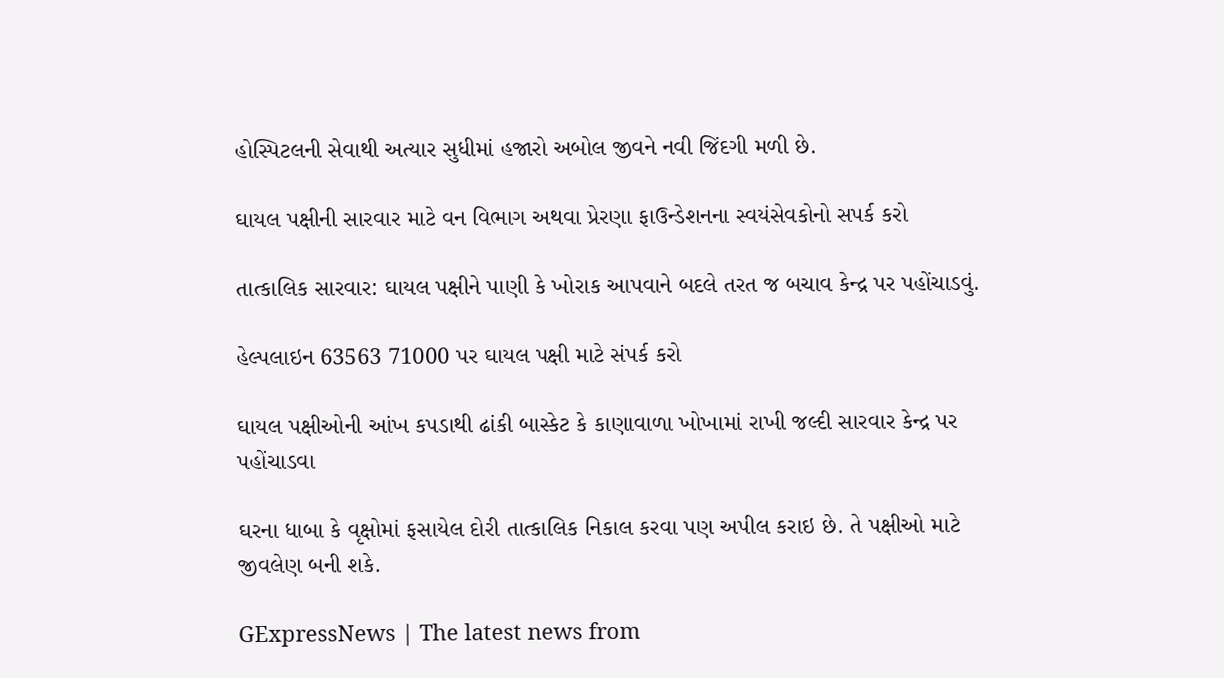હોસ્પિટલની સેવાથી અત્યાર સુધીમાં હજારો અબોલ જીવને નવી જિંદગી મળી છે.

ઘાયલ પક્ષીની સારવાર માટે વન વિભાગ અથવા પ્રેરણા ફાઉન્ડેશનના સ્વયંસેવકોનો સપર્ક કરો

તાત્કાલિક સારવાર: ઘાયલ પક્ષીને પાણી કે ખોરાક આપવાને બદલે તરત જ બચાવ કેન્દ્ર પર પહોંચાડવું.

હેલ્પલાઇન 63563 71000 પર ઘાયલ પક્ષી માટે સંપર્ક કરો

ઘાયલ પક્ષીઓની આંખ કપડાથી ઢાંકી બાસ્કેટ કે કાણાવાળા ખોખામાં રાખી જલ્દી સારવાર કેન્દ્ર પર પહોંચાડવા

ઘરના ધાબા કે વૃક્ષોમાં ફસાયેલ દોરી તાત્કાલિક નિકાલ કરવા પણ અપીલ કરાઇ છે. તે પક્ષીઓ માટે જીવલેણ બની શકે.

GExpressNews | The latest news from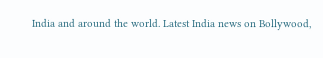India and around the world. Latest India news on Bollywood,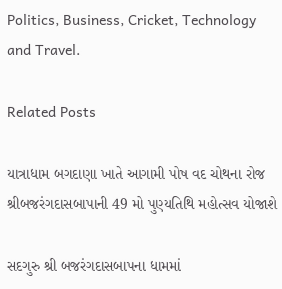Politics, Business, Cricket, Technology and Travel.

Related Posts

યાત્રાધામ બગદાણા ખાતે આગામી પોષ વદ ચોથના રોજ શ્રીબજરંગદાસબાપાની 49 મો પુણ્યતિથિ મહોત્સવ યોજાશે

સદગુરુ શ્રી બજરંગદાસબાપના ધામમાં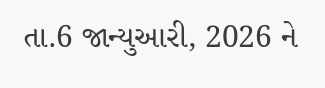તા.6 જાન્યુઆરી, 2026 ને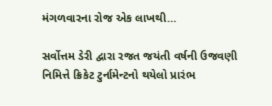મંગળવારના રોજ એક લાખથી…

સર્વોત્તમ ડેરી દ્વારા રજત જયંતી વર્ષની ઉજવણી નિમિત્તે ક્રિકેટ ટુર્નામેન્ટનો થયેલો પ્રારંભ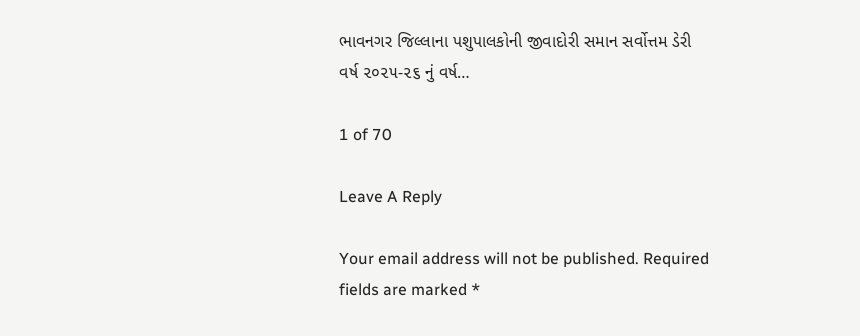ભાવનગર જિલ્લાના પશુપાલકોની જીવાદોરી સમાન સર્વોત્તમ ડેરી વર્ષ ૨૦૨૫-૨૬ નું વર્ષ…

1 of 70

Leave A Reply

Your email address will not be published. Required fields are marked *